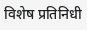विशेष प्रतिनिधी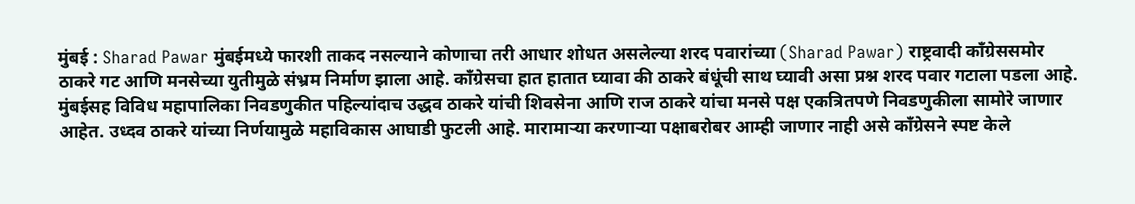मुंबई : Sharad Pawar मुंबईमध्ये फारशी ताकद नसल्याने कोणाचा तरी आधार शोधत असलेल्या शरद पवारांच्या (Sharad Pawar) राष्ट्रवादी कॉंग्रेससमोर ठाकरे गट आणि मनसेच्या युतीमुळे संभ्रम निर्माण झाला आहे. कॉंग्रेसचा हात हातात घ्यावा की ठाकरे बंधूंची साथ घ्यावी असा प्रश्न शरद पवार गटाला पडला आहे.
मुंबईसह विविध महापालिका निवडणुकीत पहिल्यांदाच उद्धव ठाकरे यांची शिवसेना आणि राज ठाकरे यांचा मनसे पक्ष एकत्रितपणे निवडणुकीला सामोरे जाणार आहेत. उध्दव ठाकरे यांच्या निर्णयामुळे महाविकास आघाडी फुटली आहे. मारामाऱ्या करणाऱ्या पक्षाबरोबर आम्ही जाणार नाही असे कॉंग्रेसने स्पष्ट केले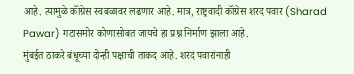आहे. त्यामुळे कॉंग्रेस स्वबळावर लढणार आहे. मात्र, राष्ट्रवादी कॉंग्रेस शरद पवार (Sharad Pawar) गटासमोर कोणासोबत जायचे हा प्रश्न निर्माण झाला आहे.
मुंबईत ठाकरे बंधूच्या दोन्ही पक्षाची ताकद आहे. शरद पवारांनाही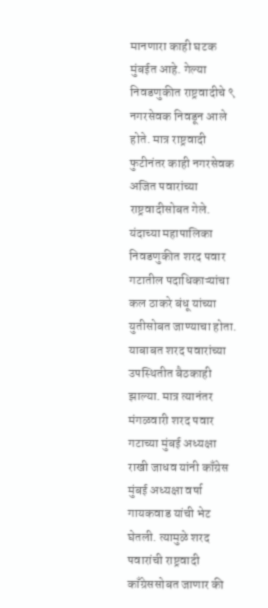मानणारा काही घटक मुंबईत आहे. गेल्या निवडणुकीत राष्ट्रवादीचे ९ नगरसेवक निवडून आले होते. मात्र राष्ट्रवादी फुटीनंतर काही नगरसेवक अजित पवारांच्या राष्ट्रवादीसोबत गेले. यंदाच्या महापालिका निवडणुकीत शरद पवार गटातील पदाधिकाऱ्यांचा कल ठाकरे बंधू यांच्या युतीसोबत जाण्याचा होता. याबाबत शरद पवारांच्या उपस्थितीत बैठकाही झाल्या. मात्र त्यानंतर मंगळवारी शरद पवार गटाच्या मुंबई अध्यक्षा राखी जाधव यांनी काँग्रेस मुंबई अध्यक्षा वर्षा गायकवाड यांची भेट घेतली. त्यामुळे शरद पवारांची राष्ट्रवादी काँग्रेससोबत जाणार की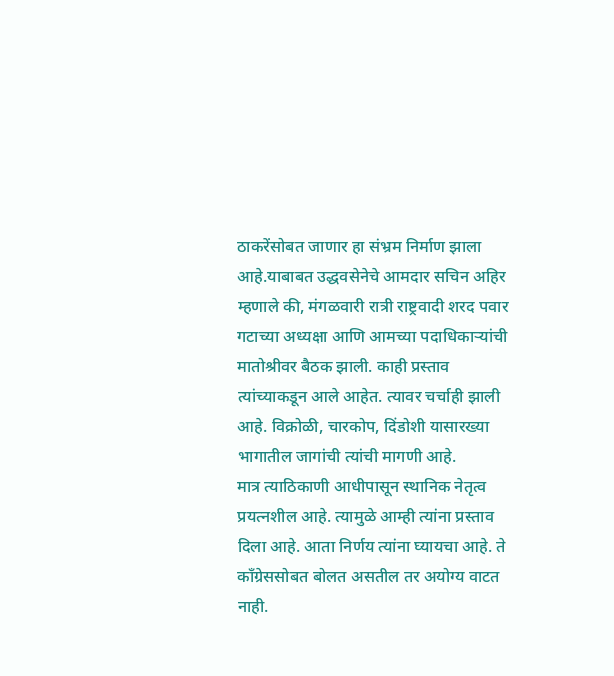ठाकरेंसोबत जाणार हा संभ्रम निर्माण झाला आहे.याबाबत उद्धवसेनेचे आमदार सचिन अहिर म्हणाले की, मंगळवारी रात्री राष्ट्रवादी शरद पवार गटाच्या अध्यक्षा आणि आमच्या पदाधिकाऱ्यांची मातोश्रीवर बैठक झाली. काही प्रस्ताव त्यांच्याकडून आले आहेत. त्यावर चर्चाही झाली आहे. विक्रोळी, चारकोप, दिंडोशी यासारख्या भागातील जागांची त्यांची मागणी आहे.
मात्र त्याठिकाणी आधीपासून स्थानिक नेतृत्व प्रयत्नशील आहे. त्यामुळे आम्ही त्यांना प्रस्ताव दिला आहे. आता निर्णय त्यांना घ्यायचा आहे. ते काँग्रेससोबत बोलत असतील तर अयोग्य वाटत नाही.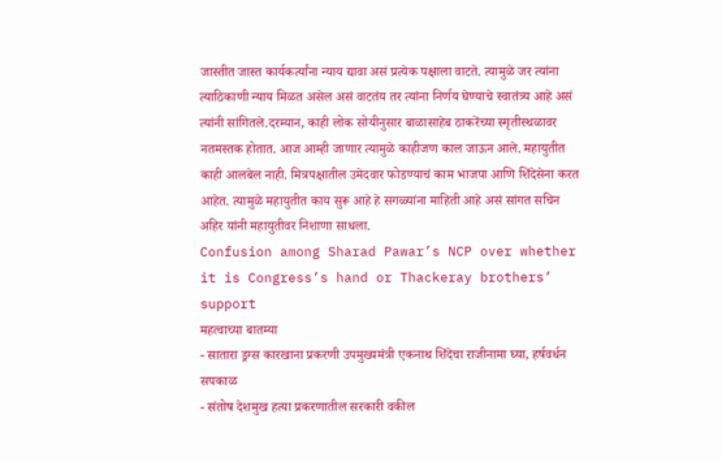जास्तीत जास्त कार्यकर्त्यांना न्याय द्यावा असं प्रत्येक पक्षाला वाटते. त्यामुळे जर त्यांना त्याठिकाणी न्याय मिळत असेल असं वाटतंय तर त्यांना निर्णय घेण्याचे स्वातंत्र्य आहे असं त्यांनी सांगितले.दरम्यान, काही लोक सोयीनुसार बाळासाहेब ठाकरेंच्या स्मृतीस्थळावर नतमस्तक होतात. आज आम्ही जाणार त्यामुळे काहीजण काल जाऊन आले. महायुतीत काही आलबेल नाही. मित्रपक्षातील उमेदवार फोडण्याचं काम भाजपा आणि शिंदेसेना करत आहेत. त्यामुळे महायुतीत काय सुरू आहे हे सगळ्यांना माहिती आहे असं सांगत सचिन अहिर यांनी महायुतीवर निशाणा साधला.
Confusion among Sharad Pawar’s NCP over whether it is Congress’s hand or Thackeray brothers’ support
महत्वाच्या बातम्या
- सातारा ड्रग्स कारखाना प्रकरणी उपमुख्यमंत्री एकनाथ शिंदेचा राजीनामा घ्या, हर्षवर्धन सपकाळ
- संतोष देशमुख हत्या प्रकरणातील सरकारी वकील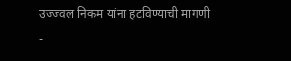उज्ज्वल निकम यांना हटविण्याची मागणी
-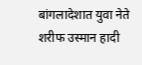बांगलादेशात युवा नेते शरीफ उस्मान हादी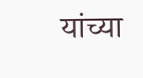यांच्या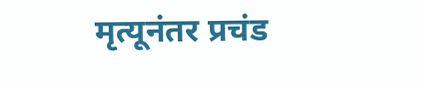मृत्यूनंतर प्रचंड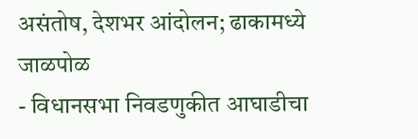असंतोष, देशभर आंदोलन; ढाकामध्ये जाळपोळ
- विधानसभा निवडणुकीत आघाडीचा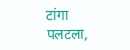टांगा पलटला,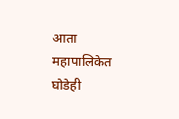आता महापालिकेत घोडेही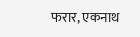फरार, एकनाथ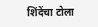शिंदेंचा टोला